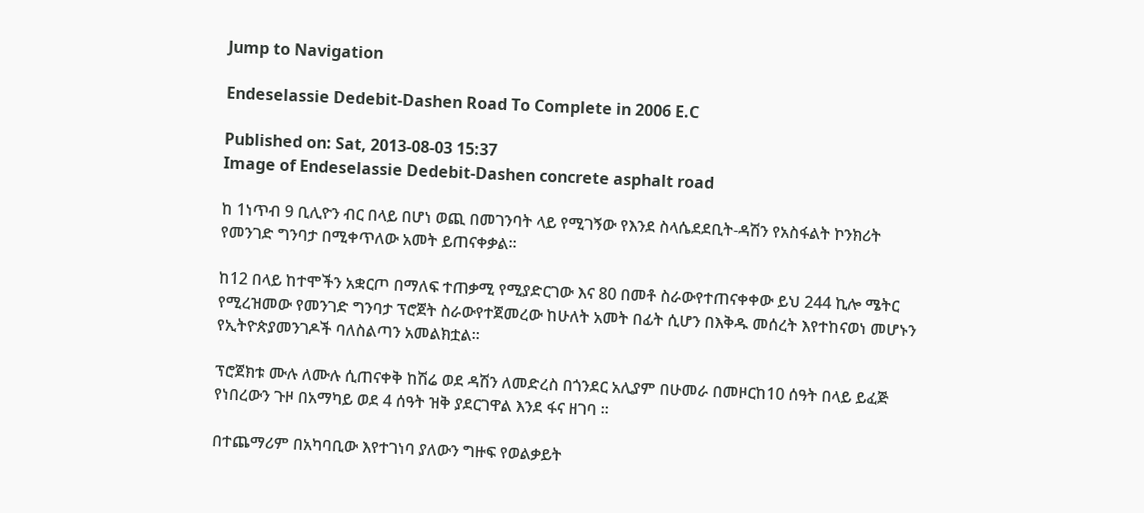Jump to Navigation

Endeselassie Dedebit-Dashen Road To Complete in 2006 E.C

Published on: Sat, 2013-08-03 15:37
Image of Endeselassie Dedebit-Dashen concrete asphalt road

ከ 1ነጥብ 9 ቢሊዮን ብር በላይ በሆነ ወጪ በመገንባት ላይ የሚገኝው የእንደ ስላሴደደቢት-ዳሽን የአስፋልት ኮንክሪት የመንገድ ግንባታ በሚቀጥለው አመት ይጠናቀቃል።

ከ12 በላይ ከተሞችን አቋርጦ በማለፍ ተጠቃሚ የሚያድርገው እና 80 በመቶ ስራውየተጠናቀቀው ይህ 244 ኪሎ ሜትር የሚረዝመው የመንገድ ግንባታ ፕሮጀት ስራውየተጀመረው ከሁለት አመት በፊት ሲሆን በእቅዱ መሰረት እየተከናወነ መሆኑን የኢትዮጵያመንገዶች ባለስልጣን አመልክቷል።

ፕሮጀክቱ ሙሉ ለሙሉ ሲጠናቀቅ ከሽሬ ወደ ዳሽን ለመድረስ በጎንደር አሊያም በሁመራ በመዞርከ10 ሰዓት በላይ ይፈጅ የነበረውን ጉዞ በአማካይ ወደ 4 ሰዓት ዝቅ ያደርገዋል እንደ ፋና ዘገባ ።

በተጨማሪም በአካባቢው እየተገነባ ያለውን ግዙፍ የወልቃይት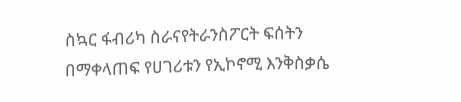ስኳር ፋብሪካ ስራናየትራንስፖርት ፍሰትን በማቀላጠፍ የሀገሪቱን የኢኮኖሚ እንቅስቃሴ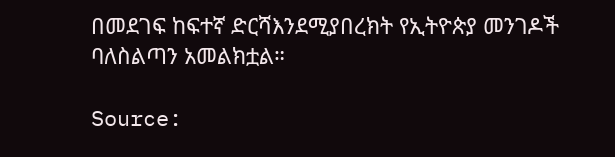በመደገፍ ከፍተኛ ድርሻእንደሚያበረክት የኢትዮጵያ መንገዶች ባለስልጣን አመልክቷል።

Source: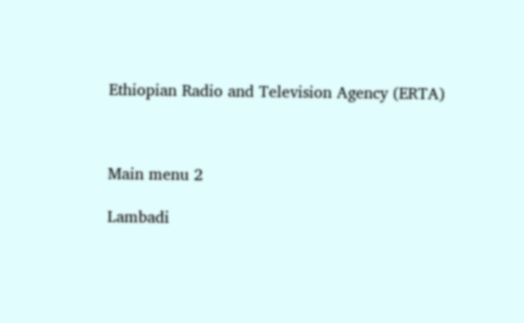Ethiopian Radio and Television Agency (ERTA)



Main menu 2

Lambadi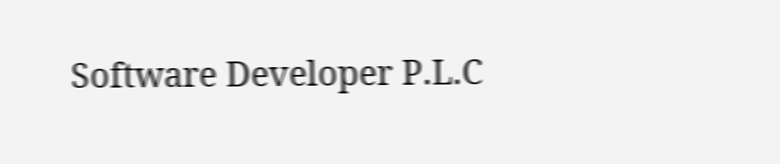Software Developer P.L.C